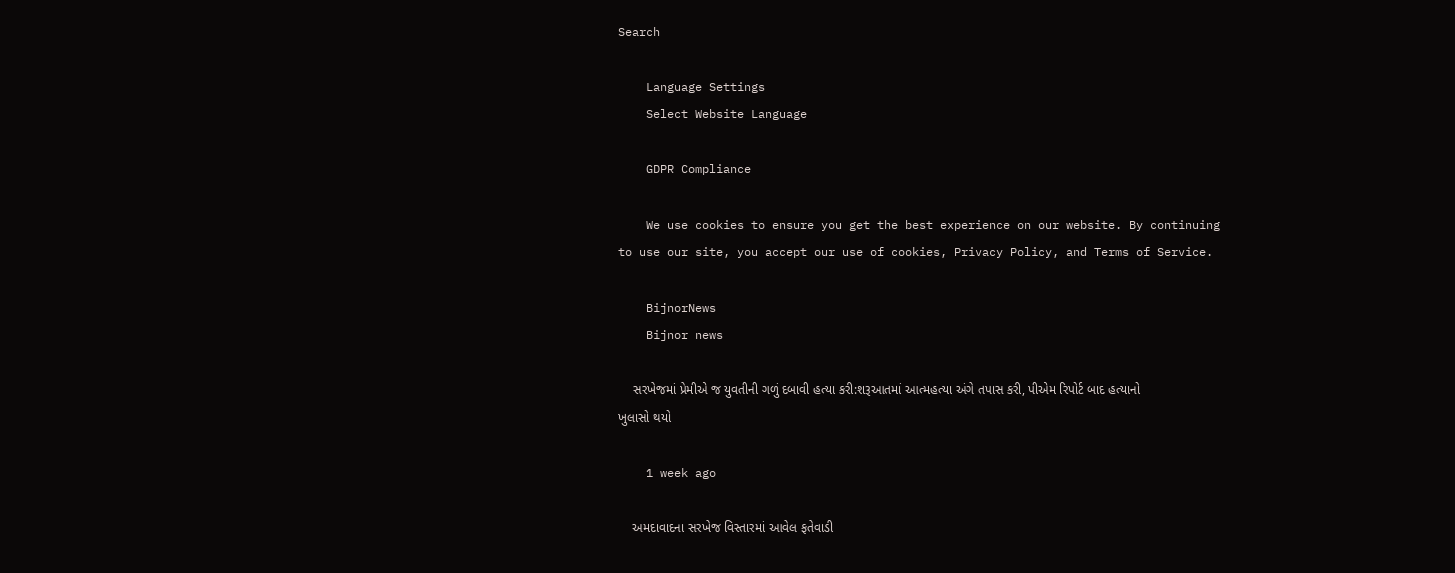Search

    Language Settings
    Select Website Language

    GDPR Compliance

    We use cookies to ensure you get the best experience on our website. By continuing to use our site, you accept our use of cookies, Privacy Policy, and Terms of Service.

    BijnorNews
    Bijnor news

    સરખેજમાં પ્રેમીએ જ યુવતીની ગળું દબાવી હત્યા કરી:શરૂઆતમાં આત્મહત્યા અંગે તપાસ કરી, પીએમ રિપોર્ટ બાદ હત્યાનો ખુલાસો થયો

    1 week ago

    અમદાવાદના સરખેજ વિસ્તારમાં આવેલ ફતેવાડી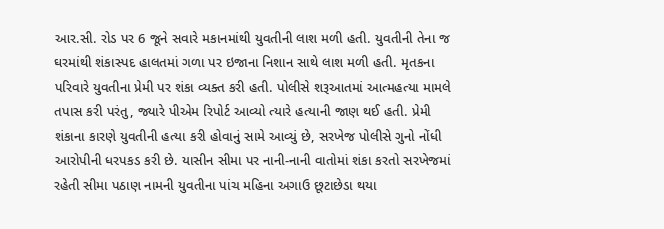આર.સી. રોડ પર 6 જૂને સવારે મકાનમાંથી યુવતીની લાશ મળી હતી. યુવતીની તેના જ ઘરમાંથી શંકાસ્પદ હાલતમાં ગળા પર ઇજાના નિશાન સાથે લાશ મળી હતી. મૃતકના પરિવારે યુવતીના પ્રેમી પર શંકા વ્યક્ત કરી હતી. પોલીસે શરૂઆતમાં આત્મહત્યા મામલે તપાસ કરી પરંતુ, જ્યારે પીએમ રિપોર્ટ આવ્યો ત્યારે હત્યાની જાણ થઈ હતી. પ્રેમી શંકાના કારણે યુવતીની હત્યા કરી હોવાનું સામે આવ્યું છે, સરખેજ પોલીસે ગુનો નોંધી આરોપીની ધરપકડ કરી છે. યાસીન સીમા પર નાની-નાની વાતોમાં શંકા કરતો સરખેજમાં રહેતી સીમા પઠાણ નામની યુવતીના પાંચ મહિના અગાઉ છૂટાછેડા થયા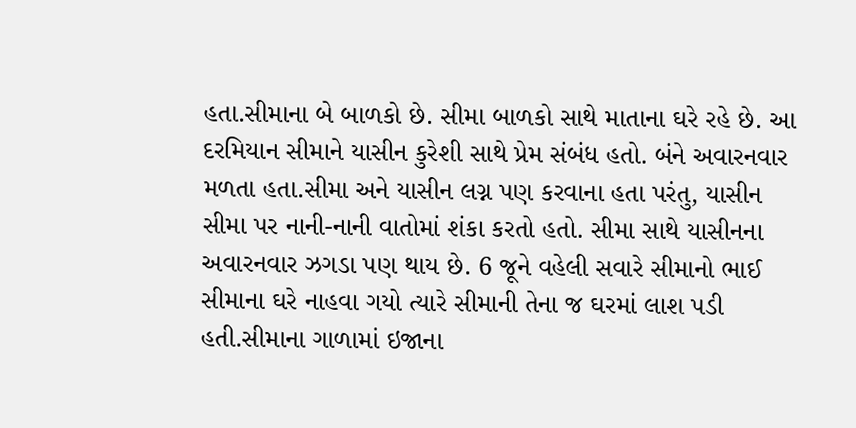હતા.સીમાના બે બાળકો છે. સીમા બાળકો સાથે માતાના ઘરે રહે છે. આ દરમિયાન સીમાને યાસીન કુરેશી સાથે પ્રેમ સંબંધ હતો. બંને અવારનવાર મળતા હતા.સીમા અને યાસીન લગ્ન પણ કરવાના હતા પરંતુ, યાસીન સીમા પર નાની-નાની વાતોમાં શંકા કરતો હતો. સીમા સાથે યાસીનના અવારનવાર ઝગડા પણ થાય છે. 6 જૂને વહેલી સવારે સીમાનો ભાઈ સીમાના ઘરે નાહવા ગયો ત્યારે સીમાની તેના જ ઘરમાં લાશ પડી હતી.સીમાના ગાળામાં ઇજાના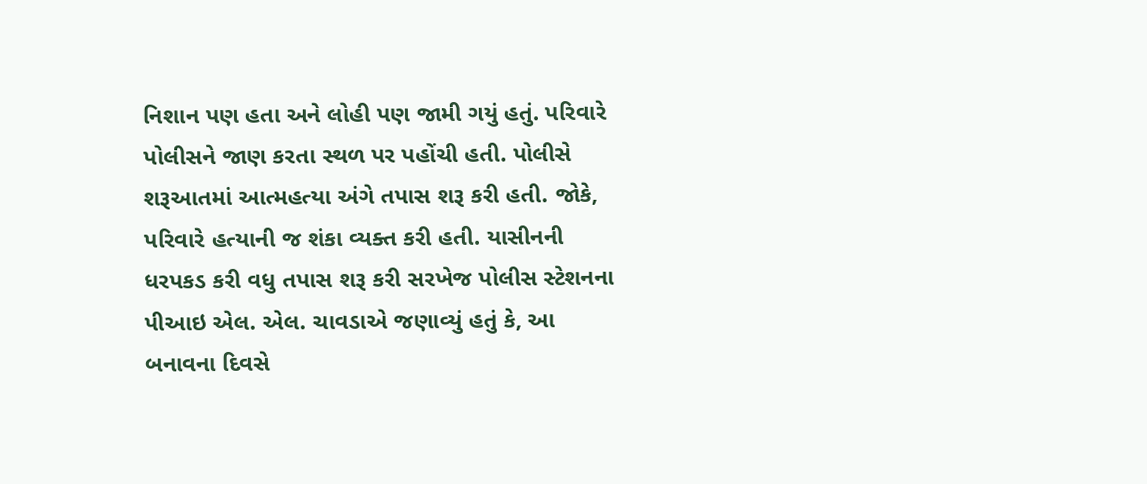નિશાન પણ હતા અને લોહી પણ જામી ગયું હતું. પરિવારે પોલીસને જાણ કરતા સ્થળ પર પહોંચી હતી. પોલીસે શરૂઆતમાં આત્મહત્યા અંગે તપાસ શરૂ કરી હતી. જોકે, પરિવારે હત્યાની જ શંકા વ્યક્ત કરી હતી. યાસીનની ધરપકડ કરી વધુ તપાસ શરૂ કરી સરખેજ પોલીસ સ્ટેશનના પીઆઇ એલ. એલ. ચાવડાએ જણાવ્યું હતું કે, આ બનાવના દિવસે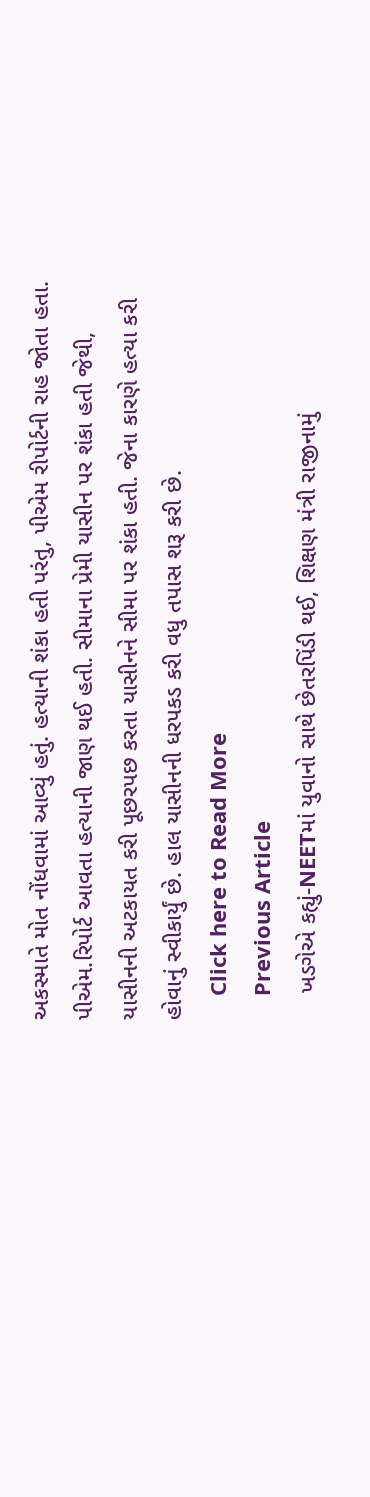અકસ્માતે મોત નોંધવામાં આવ્યું હતું. હત્યાની શંકા હતી પરંતુ, પીએમ રીપોર્ટની રાહ જોતા હતા. પીએમ.રિપોર્ટ આવતા હત્યાની જાણ થઈ હતી. સીમાના પ્રેમી યાસીન પર શંકા હતી જેથી, યાસીનની અટકાયત કરી પૂછરપછ કરતા યાસીનને સીમા પર શંકા હતી. જેના કારણે હત્યા કરી હોવાનું સ્વીકાર્યું છે. હાલ યાસીનની ધરપકડ કરી વધુ તપાસ શરૂ કરી છે.
    Click here to Read More
    Previous Article
    ખડગેએ કહ્યું-NEETમાં યુવાનો સાથે છેતરપિંડી થઈ, શિક્ષણ મંત્રી રાજીનામું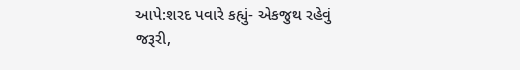આપે:શરદ પવારે કહ્યું- એકજુથ રહેવું જરૂરી,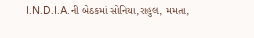I.N.D.I.A.ની બેઠકમાં સોનિયા,રાહુલ, મમતા,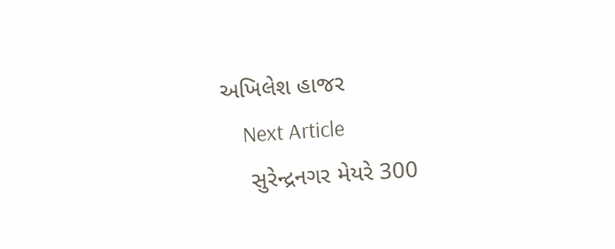અખિલેશ હાજર
    Next Article
    સુરેન્દ્રનગર મેયરે 300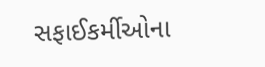સફાઈકર્મીઓના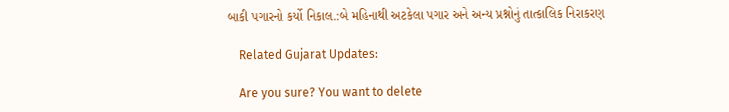બાકી પગારનો કર્યો નિકાલ.:બે મહિનાથી અટકેલા પગાર અને અન્ય પ્રશ્નોનું તાત્કાલિક નિરાકરણ

    Related Gujarat Updates:

    Are you sure? You want to delete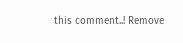this comment..! Remove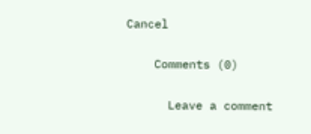Cancel

    Comments (0)

      Leave a comment